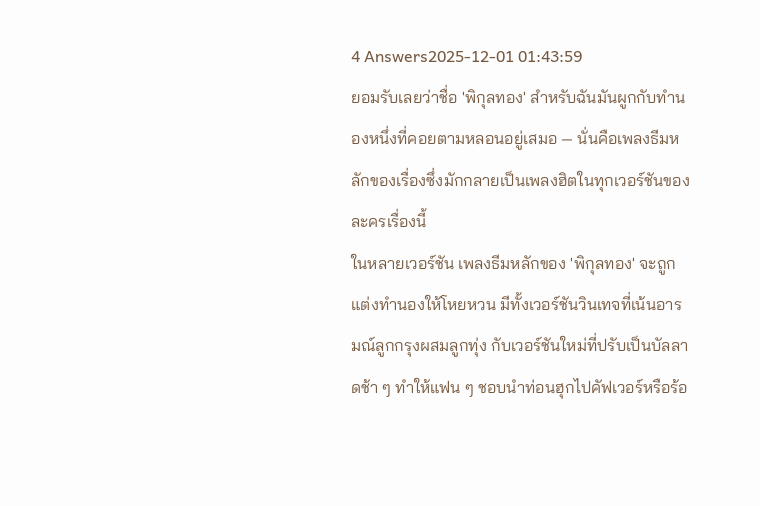4 Answers2025-12-01 01:43:59
ยอมรับเลยว่าชื่อ 'พิกุลทอง' สำหรับฉันมันผูกกับทำนองหนึ่งที่คอยตามหลอนอยู่เสมอ — นั่นคือเพลงธีมหลักของเรื่องซึ่งมักกลายเป็นเพลงฮิตในทุกเวอร์ชันของละครเรื่องนี้
ในหลายเวอร์ชัน เพลงธีมหลักของ 'พิกุลทอง' จะถูกแต่งทำนองให้โหยหวน มีทั้งเวอร์ชันวินเทจที่เน้นอารมณ์ลูกกรุงผสมลูกทุ่ง กับเวอร์ชันใหม่ที่ปรับเป็นบัลลาดช้า ๆ ทำให้แฟน ๆ ชอบนำท่อนฮุกไปคัฟเวอร์หรือร้อ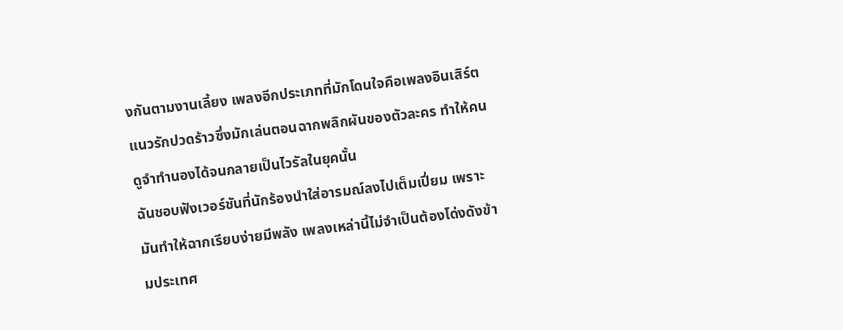งกันตามงานเลี้ยง เพลงอีกประเภทที่มักโดนใจคือเพลงอินเสิร์ตแนวรักปวดร้าวซึ่งมักเล่นตอนฉากพลิกผันของตัวละคร ทำให้คนดูจำทำนองได้จนกลายเป็นไวรัลในยุคนั้น
ฉันชอบฟังเวอร์ชันที่นักร้องนำใส่อารมณ์ลงไปเต็มเปี่ยม เพราะมันทำให้ฉากเรียบง่ายมีพลัง เพลงเหล่านี้ไม่จำเป็นต้องโด่งดังข้ามประเทศ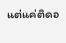แต่แค่ติดอ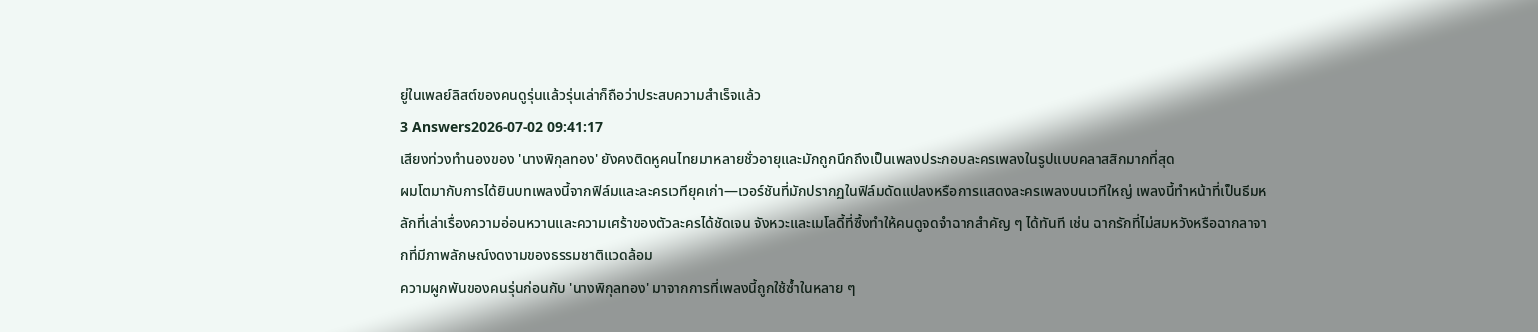ยู่ในเพลย์ลิสต์ของคนดูรุ่นแล้วรุ่นเล่าก็ถือว่าประสบความสำเร็จแล้ว
3 Answers2026-07-02 09:41:17
เสียงท่วงทำนองของ 'นางพิกุลทอง' ยังคงติดหูคนไทยมาหลายชั่วอายุและมักถูกนึกถึงเป็นเพลงประกอบละครเพลงในรูปแบบคลาสสิกมากที่สุด
ผมโตมากับการได้ยินบทเพลงนี้จากฟิล์มและละครเวทียุคเก่า—เวอร์ชันที่มักปรากฏในฟิล์มดัดแปลงหรือการแสดงละครเพลงบนเวทีใหญ่ เพลงนี้ทำหน้าที่เป็นธีมหลักที่เล่าเรื่องความอ่อนหวานและความเศร้าของตัวละครได้ชัดเจน จังหวะและเมโลดี้ที่ซึ้งทำให้คนดูจดจำฉากสำคัญ ๆ ได้ทันที เช่น ฉากรักที่ไม่สมหวังหรือฉากลาจากที่มีภาพลักษณ์งดงามของธรรมชาติแวดล้อม
ความผูกพันของคนรุ่นก่อนกับ 'นางพิกุลทอง' มาจากการที่เพลงนี้ถูกใช้ซ้ำในหลาย ๆ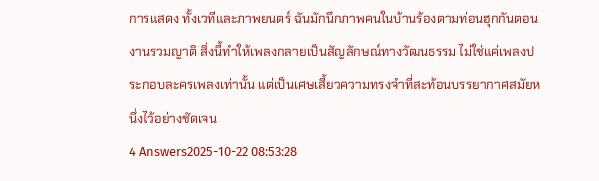การแสดง ทั้งเวทีและภาพยนตร์ ฉันมักนึกภาพคนในบ้านร้องตามท่อนฮุกกันตอนงานรวมญาติ สิ่งนี้ทำให้เพลงกลายเป็นสัญลักษณ์ทางวัฒนธรรม ไม่ใช่แค่เพลงประกอบละครเพลงเท่านั้น แต่เป็นเศษเสี้ยวความทรงจำที่สะท้อนบรรยากาศสมัยหนึ่งไว้อย่างชัดเจน
4 Answers2025-10-22 08:53:28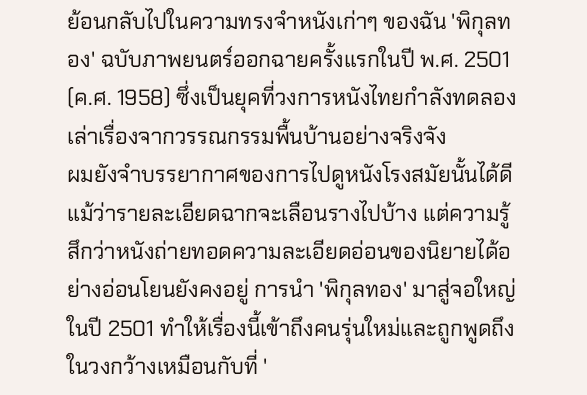ย้อนกลับไปในความทรงจำหนังเก่าๆ ของฉัน 'พิกุลทอง' ฉบับภาพยนตร์ออกฉายครั้งแรกในปี พ.ศ. 2501 (ค.ศ. 1958) ซึ่งเป็นยุคที่วงการหนังไทยกำลังทดลองเล่าเรื่องจากวรรณกรรมพื้นบ้านอย่างจริงจัง
ผมยังจำบรรยากาศของการไปดูหนังโรงสมัยนั้นได้ดี แม้ว่ารายละเอียดฉากจะเลือนรางไปบ้าง แต่ความรู้สึกว่าหนังถ่ายทอดความละเอียดอ่อนของนิยายได้อย่างอ่อนโยนยังคงอยู่ การนำ 'พิกุลทอง' มาสู่จอใหญ่ในปี 2501 ทำให้เรื่องนี้เข้าถึงคนรุ่นใหม่และถูกพูดถึงในวงกว้างเหมือนกับที่ '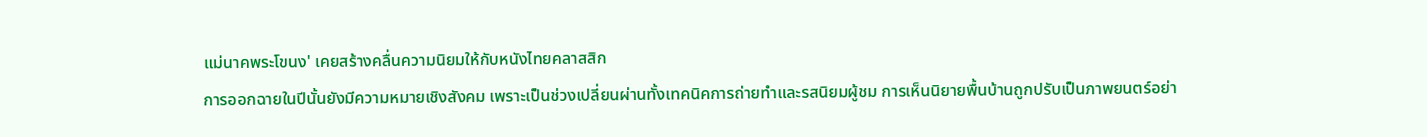แม่นาคพระโขนง' เคยสร้างคลื่นความนิยมให้กับหนังไทยคลาสสิก
การออกฉายในปีนั้นยังมีความหมายเชิงสังคม เพราะเป็นช่วงเปลี่ยนผ่านทั้งเทคนิคการถ่ายทำและรสนิยมผู้ชม การเห็นนิยายพื้นบ้านถูกปรับเป็นภาพยนตร์อย่า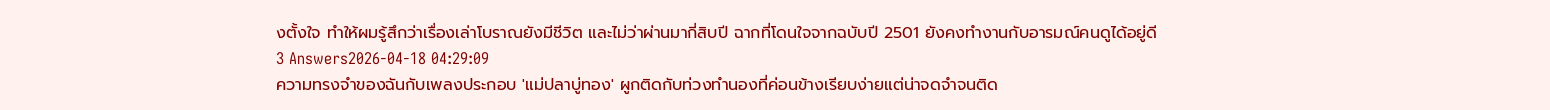งตั้งใจ ทำให้ผมรู้สึกว่าเรื่องเล่าโบราณยังมีชีวิต และไม่ว่าผ่านมากี่สิบปี ฉากที่โดนใจจากฉบับปี 2501 ยังคงทำงานกับอารมณ์คนดูได้อยู่ดี
3 Answers2026-04-18 04:29:09
ความทรงจำของฉันกับเพลงประกอบ 'แม่ปลาบู่ทอง' ผูกติดกับท่วงทำนองที่ค่อนข้างเรียบง่ายแต่น่าจดจำจนติด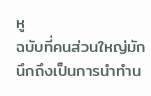หู
ฉบับที่คนส่วนใหญ่มักนึกถึงเป็นการนำทำน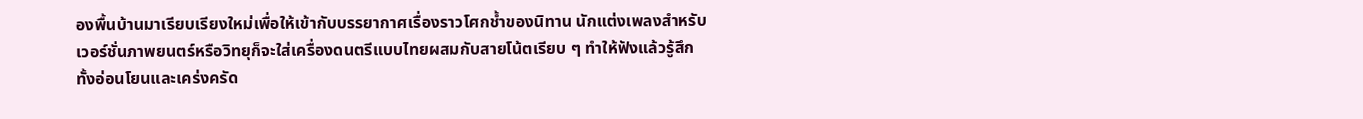องพื้นบ้านมาเรียบเรียงใหม่เพื่อให้เข้ากับบรรยากาศเรื่องราวโศกช้ำของนิทาน นักแต่งเพลงสำหรับเวอร์ชั่นภาพยนตร์หรือวิทยุก็จะใส่เครื่องดนตรีแบบไทยผสมกับสายโน้ตเรียบ ๆ ทำให้ฟังแล้วรู้สึกทั้งอ่อนโยนและเคร่งครัด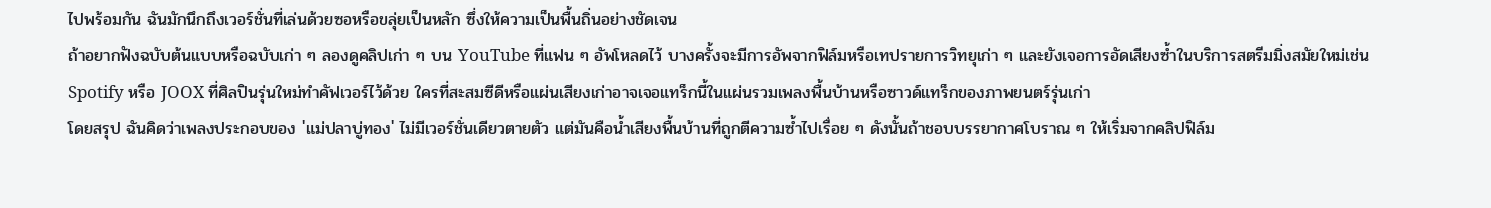ไปพร้อมกัน ฉันมักนึกถึงเวอร์ชั่นที่เล่นด้วยซอหรือขลุ่ยเป็นหลัก ซึ่งให้ความเป็นพื้นถิ่นอย่างชัดเจน
ถ้าอยากฟังฉบับต้นแบบหรือฉบับเก่า ๆ ลองดูคลิปเก่า ๆ บน YouTube ที่แฟน ๆ อัพโหลดไว้ บางครั้งจะมีการอัพจากฟิล์มหรือเทปรายการวิทยุเก่า ๆ และยังเจอการอัดเสียงซ้ำในบริการสตรีมมิ่งสมัยใหม่เช่น Spotify หรือ JOOX ที่ศิลปินรุ่นใหม่ทำคัฟเวอร์ไว้ด้วย ใครที่สะสมซีดีหรือแผ่นเสียงเก่าอาจเจอแทร็กนี้ในแผ่นรวมเพลงพื้นบ้านหรือซาวด์แทร็กของภาพยนตร์รุ่นเก่า
โดยสรุป ฉันคิดว่าเพลงประกอบของ 'แม่ปลาบู่ทอง' ไม่มีเวอร์ชั่นเดียวตายตัว แต่มันคือน้ำเสียงพื้นบ้านที่ถูกตีความซ้ำไปเรื่อย ๆ ดังนั้นถ้าชอบบรรยากาศโบราณ ๆ ให้เริ่มจากคลิปฟิล์ม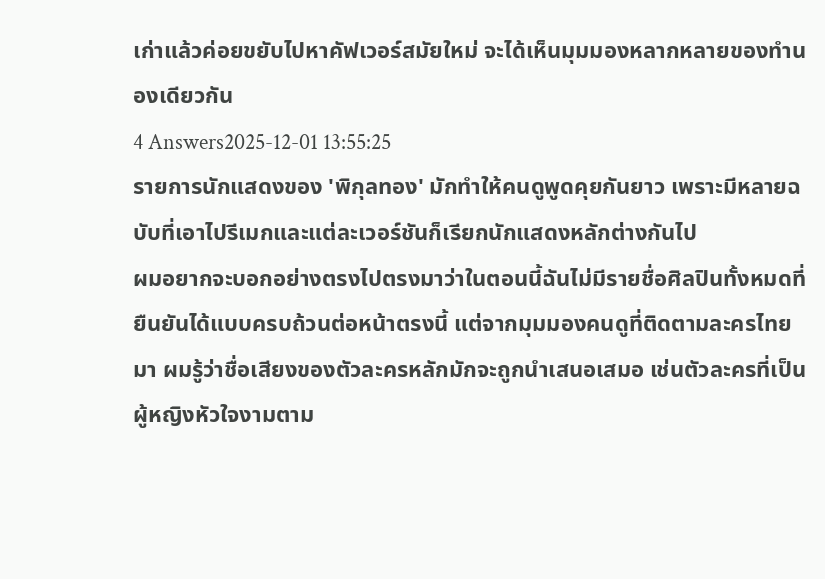เก่าแล้วค่อยขยับไปหาคัฟเวอร์สมัยใหม่ จะได้เห็นมุมมองหลากหลายของทำนองเดียวกัน
4 Answers2025-12-01 13:55:25
รายการนักแสดงของ 'พิกุลทอง' มักทำให้คนดูพูดคุยกันยาว เพราะมีหลายฉบับที่เอาไปรีเมกและแต่ละเวอร์ชันก็เรียกนักแสดงหลักต่างกันไป
ผมอยากจะบอกอย่างตรงไปตรงมาว่าในตอนนี้ฉันไม่มีรายชื่อศิลปินทั้งหมดที่ยืนยันได้แบบครบถ้วนต่อหน้าตรงนี้ แต่จากมุมมองคนดูที่ติดตามละครไทยมา ผมรู้ว่าชื่อเสียงของตัวละครหลักมักจะถูกนำเสนอเสมอ เช่นตัวละครที่เป็นผู้หญิงหัวใจงามตาม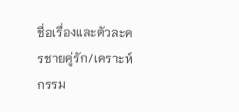ชื่อเรื่องและตัวละครชายคู่รัก/เคราะห์กรรม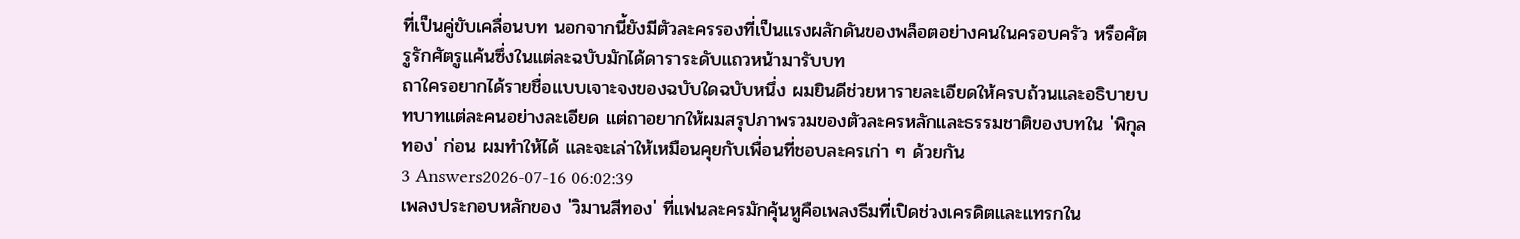ที่เป็นคู่ขับเคลื่อนบท นอกจากนี้ยังมีตัวละครรองที่เป็นแรงผลักดันของพล็อตอย่างคนในครอบครัว หรือศัตรูรักศัตรูแค้นซึ่งในแต่ละฉบับมักได้ดาราระดับแถวหน้ามารับบท
ถาใครอยากได้รายชื่อแบบเจาะจงของฉบับใดฉบับหนึ่ง ผมยินดีช่วยหารายละเอียดให้ครบถ้วนและอธิบายบทบาทแต่ละคนอย่างละเอียด แต่ถาอยากให้ผมสรุปภาพรวมของตัวละครหลักและธรรมชาติของบทใน 'พิกุลทอง' ก่อน ผมทำให้ได้ และจะเล่าให้เหมือนคุยกับเพื่อนที่ชอบละครเก่า ๆ ด้วยกัน
3 Answers2026-07-16 06:02:39
เพลงประกอบหลักของ 'วิมานสีทอง' ที่แฟนละครมักคุ้นหูคือเพลงธีมที่เปิดช่วงเครดิตและแทรกใน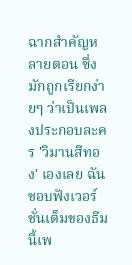ฉากสำคัญหลายตอน ซึ่งมักถูกเรียกง่ายๆ ว่าเป็นเพลงประกอบละคร 'วิมานสีทอง' เองเลย ฉันชอบฟังเวอร์ชั่นเต็มของธีมนี้เพ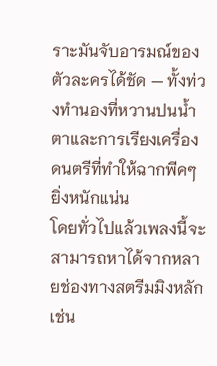ราะมันจับอารมณ์ของตัวละครได้ชัด — ทั้งท่วงทำนองที่หวานปนน้ำตาและการเรียงเครื่องดนตรีที่ทำให้ฉากพีคๆ ยิ่งหนักแน่น
โดยทั่วไปแล้วเพลงนี้จะสามารถหาได้จากหลายช่องทางสตรีมมิงหลัก เช่น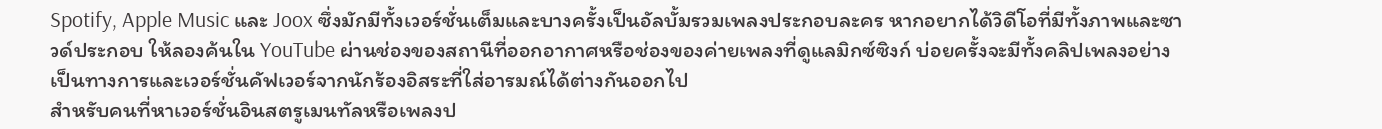Spotify, Apple Music และ Joox ซึ่งมักมีทั้งเวอร์ชั่นเต็มและบางครั้งเป็นอัลบั้มรวมเพลงประกอบละคร หากอยากได้วิดีโอที่มีทั้งภาพและซาวด์ประกอบ ให้ลองค้นใน YouTube ผ่านช่องของสถานีที่ออกอากาศหรือช่องของค่ายเพลงที่ดูแลมิกซ์ซิงก์ บ่อยครั้งจะมีทั้งคลิปเพลงอย่างเป็นทางการและเวอร์ชั่นคัฟเวอร์จากนักร้องอิสระที่ใส่อารมณ์ได้ต่างกันออกไป
สำหรับคนที่หาเวอร์ชั่นอินสตรูเมนทัลหรือเพลงป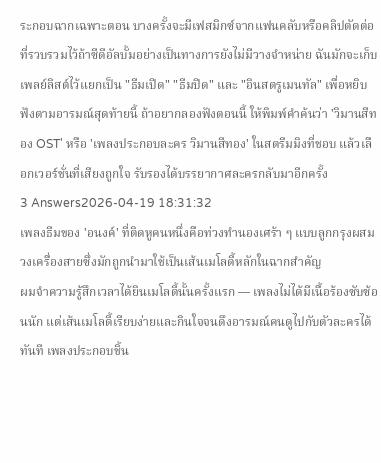ระกอบฉากเฉพาะตอน บางครั้งจะมีเฟสมิกซ์จากแฟนคลับหรือคลิปตัดต่อที่รวบรวมไว้ถ้าซีดีอัลบั้มอย่างเป็นทางการยังไม่มีวางจำหน่าย ฉันมักจะเก็บเพลย์ลิสต์ไว้แยกเป็น "ธีมเปิด" "ธีมปิด" และ "อินสตรูเมนทัล" เพื่อหยิบฟังตามอารมณ์สุดท้ายนี้ ถ้าอยากลองฟังตอนนี้ ให้พิมพ์คำค้นว่า 'วิมานสีทอง OST' หรือ 'เพลงประกอบละคร วิมานสีทอง' ในสตรีมมิงที่ชอบ แล้วเลือกเวอร์ชั่นที่เสียงถูกใจ รับรองได้บรรยากาศละครกลับมาอีกครั้ง
3 Answers2026-04-19 18:31:32
เพลงธีมของ 'อนงค์' ที่ติดหูคนหนึ่งคือท่วงทำนองเศร้า ๆ แบบลูกกรุงผสมวงเครื่องสายซึ่งมักถูกนำมาใช้เป็นเส้นเมโลดี้หลักในฉากสำคัญ
ผมจำความรู้สึกเวลาได้ยินเมโลดี้นั้นครั้งแรก — เพลงไม่ได้มีเนื้อร้องซับซ้อนนัก แต่เส้นเมโลดี้เรียบง่ายและกินใจจนดึงอารมณ์คนดูไปกับตัวละครได้ทันที เพลงประกอบชิ้น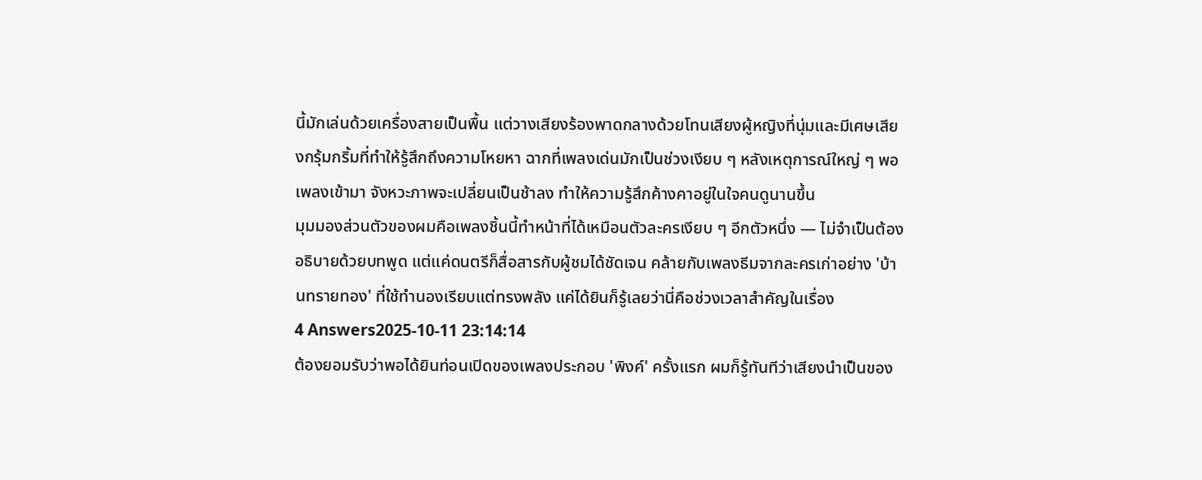นี้มักเล่นด้วยเครื่องสายเป็นพื้น แต่วางเสียงร้องพาดกลางด้วยโทนเสียงผู้หญิงที่นุ่มและมีเศษเสียงกรุ้มกริ้มที่ทำให้รู้สึกถึงความโหยหา ฉากที่เพลงเด่นมักเป็นช่วงเงียบ ๆ หลังเหตุการณ์ใหญ่ ๆ พอเพลงเข้ามา จังหวะภาพจะเปลี่ยนเป็นช้าลง ทำให้ความรู้สึกค้างคาอยู่ในใจคนดูนานขึ้น
มุมมองส่วนตัวของผมคือเพลงชิ้นนี้ทำหน้าที่ได้เหมือนตัวละครเงียบ ๆ อีกตัวหนึ่ง — ไม่จำเป็นต้องอธิบายด้วยบทพูด แต่แค่ดนตรีก็สื่อสารกับผู้ชมได้ชัดเจน คล้ายกับเพลงธีมจากละครเก่าอย่าง 'บ้านทรายทอง' ที่ใช้ทำนองเรียบแต่ทรงพลัง แค่ได้ยินก็รู้เลยว่านี่คือช่วงเวลาสำคัญในเรื่อง
4 Answers2025-10-11 23:14:14
ต้องยอมรับว่าพอได้ยินท่อนเปิดของเพลงประกอบ 'พิงค์' ครั้งแรก ผมก็รู้ทันทีว่าเสียงนำเป็นของ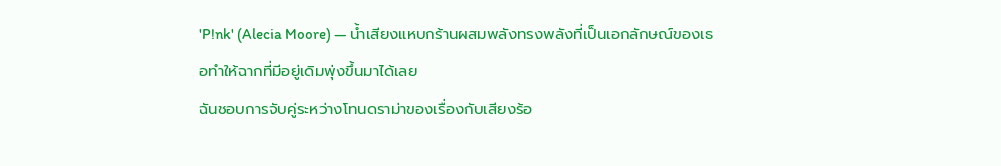'P!nk' (Alecia Moore) — น้ำเสียงแหบกร้านผสมพลังทรงพลังที่เป็นเอกลักษณ์ของเธอทำให้ฉากที่มีอยู่เดิมพุ่งขึ้นมาได้เลย
ฉันชอบการจับคู่ระหว่างโทนดราม่าของเรื่องกับเสียงร้อ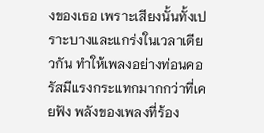งของเธอ เพราะเสียงนั้นทั้งเปราะบางและแกร่งในเวลาเดียวกัน ทำให้เพลงอย่างท่อนคอรัสมีแรงกระแทกมากกว่าที่เคยฟัง พลังของเพลงที่ร้อง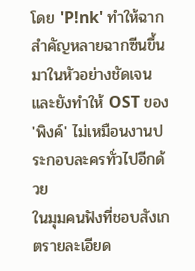โดย 'P!nk' ทำให้ฉากสำคัญหลายฉากซีนขึ้นมาในหัวอย่างชัดเจน และยังทำให้ OST ของ 'พิงค์' ไม่เหมือนงานประกอบละครทั่วไปอีกด้วย
ในมุมคนฟังที่ชอบสังเกตรายละเอียด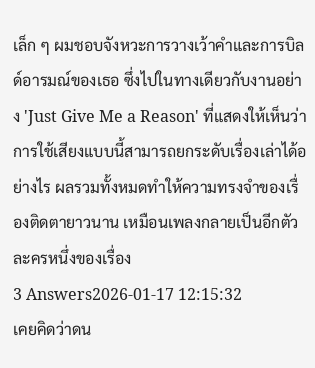เล็ก ๆ ผมชอบจังหวะการวางเว้าคำและการบิลด์อารมณ์ของเธอ ซึ่งไปในทางเดียวกับงานอย่าง 'Just Give Me a Reason' ที่แสดงให้เห็นว่าการใช้เสียงแบบนี้สามารถยกระดับเรื่องเล่าได้อย่างไร ผลรวมทั้งหมดทำให้ความทรงจำของเรื่องติดตายาวนาน เหมือนเพลงกลายเป็นอีกตัวละครหนึ่งของเรื่อง
3 Answers2026-01-17 12:15:32
เคยคิดว่าดน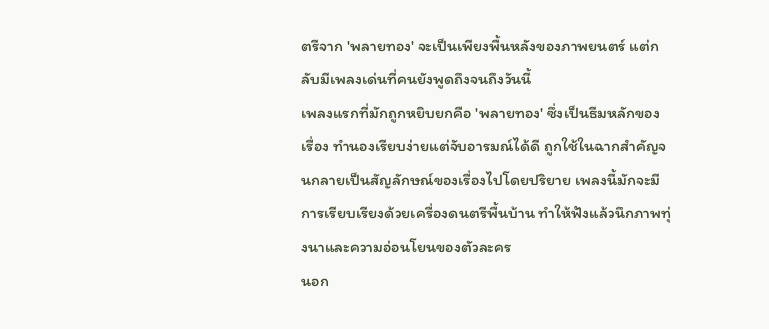ตรีจาก 'พลายทอง' จะเป็นเพียงพื้นหลังของภาพยนตร์ แต่กลับมีเพลงเด่นที่คนยังพูดถึงจนถึงวันนี้
เพลงแรกที่มักถูกหยิบยกคือ 'พลายทอง' ซึ่งเป็นธีมหลักของเรื่อง ทำนองเรียบง่ายแต่จับอารมณ์ได้ดี ถูกใช้ในฉากสำคัญจนกลายเป็นสัญลักษณ์ของเรื่องไปโดยปริยาย เพลงนี้มักจะมีการเรียบเรียงด้วยเครื่องดนตรีพื้นบ้าน ทำให้ฟังแล้วนึกภาพทุ่งนาและความอ่อนโยนของตัวละคร
นอก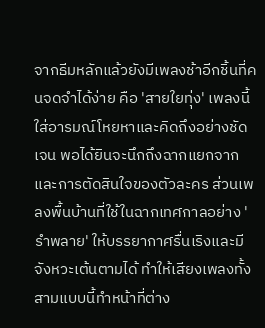จากธีมหลักแล้วยังมีเพลงช้าอีกชิ้นที่คนจดจำได้ง่าย คือ 'สายใยทุ่ง' เพลงนี้ใส่อารมณ์โหยหาและคิดถึงอย่างชัดเจน พอได้ยินจะนึกถึงฉากแยกจากและการตัดสินใจของตัวละคร ส่วนเพลงพื้นบ้านที่ใช้ในฉากเทศกาลอย่าง 'รำพลาย' ให้บรรยากาศรื่นเริงและมีจังหวะเต้นตามได้ ทำให้เสียงเพลงทั้งสามแบบนี้ทำหน้าที่ต่าง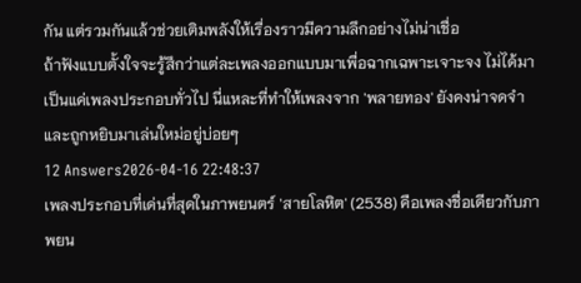กัน แต่รวมกันแล้วช่วยเติมพลังให้เรื่องราวมีความลึกอย่างไม่น่าเชื่อ
ถ้าฟังแบบตั้งใจจะรู้สึกว่าแต่ละเพลงออกแบบมาเพื่อฉากเฉพาะเจาะจง ไม่ได้มาเป็นแค่เพลงประกอบทั่วไป นี่แหละที่ทำให้เพลงจาก 'พลายทอง' ยังคงน่าจดจำและถูกหยิบมาเล่นใหม่อยู่บ่อยๆ
12 Answers2026-04-16 22:48:37
เพลงประกอบที่เด่นที่สุดในภาพยนตร์ 'สายโลหิต' (2538) คือเพลงชื่อเดียวกับภาพยน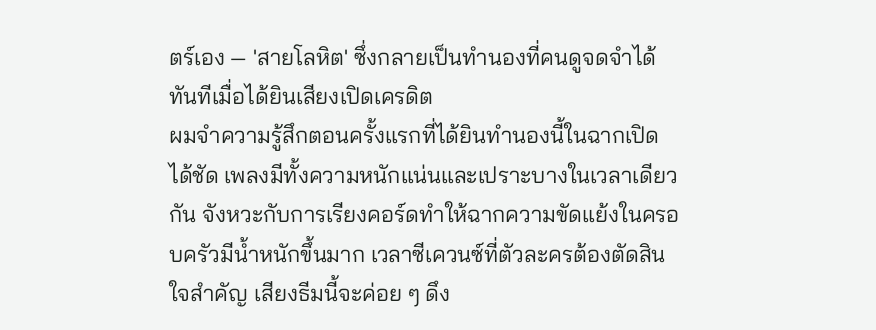ตร์เอง — 'สายโลหิต' ซึ่งกลายเป็นทำนองที่คนดูจดจำได้ทันทีเมื่อได้ยินเสียงเปิดเครดิต
ผมจำความรู้สึกตอนครั้งแรกที่ได้ยินทำนองนี้ในฉากเปิดได้ชัด เพลงมีทั้งความหนักแน่นและเปราะบางในเวลาเดียวกัน จังหวะกับการเรียงคอร์ดทำให้ฉากความขัดแย้งในครอบครัวมีน้ำหนักขึ้นมาก เวลาซีเควนซ์ที่ตัวละครต้องตัดสินใจสำคัญ เสียงธีมนี้จะค่อย ๆ ดึง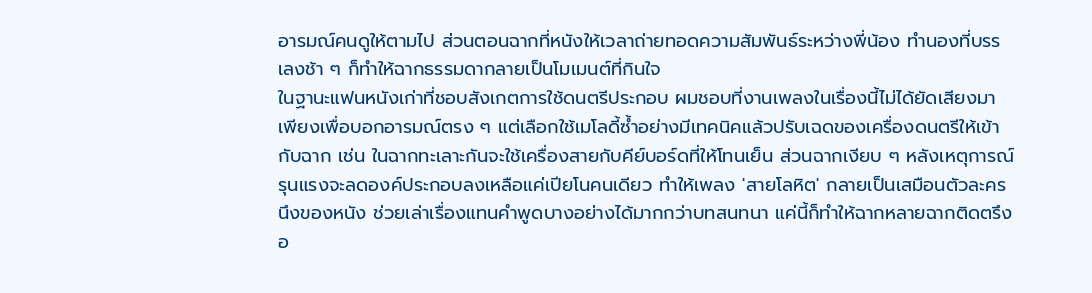อารมณ์คนดูให้ตามไป ส่วนตอนฉากที่หนังให้เวลาถ่ายทอดความสัมพันธ์ระหว่างพี่น้อง ทำนองที่บรรเลงช้า ๆ ก็ทำให้ฉากธรรมดากลายเป็นโมเมนต์ที่กินใจ
ในฐานะแฟนหนังเก่าที่ชอบสังเกตการใช้ดนตรีประกอบ ผมชอบที่งานเพลงในเรื่องนี้ไม่ได้ยัดเสียงมาเพียงเพื่อบอกอารมณ์ตรง ๆ แต่เลือกใช้เมโลดี้ซ้ำอย่างมีเทคนิคแล้วปรับเฉดของเครื่องดนตรีให้เข้ากับฉาก เช่น ในฉากทะเลาะกันจะใช้เครื่องสายกับคีย์บอร์ดที่ให้โทนเย็น ส่วนฉากเงียบ ๆ หลังเหตุการณ์รุนแรงจะลดองค์ประกอบลงเหลือแค่เปียโนคนเดียว ทำให้เพลง 'สายโลหิต' กลายเป็นเสมือนตัวละครนึงของหนัง ช่วยเล่าเรื่องแทนคำพูดบางอย่างได้มากกว่าบทสนทนา แค่นี้ก็ทำให้ฉากหลายฉากติดตรึงอ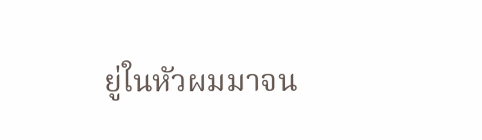ยู่ในหัวผมมาจน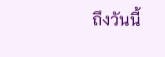ถึงวันนี้